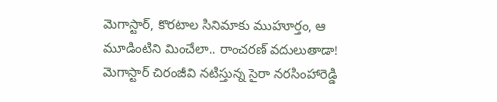మెగాస్టార్, కొరటాల సినిమాకు ముహూర్తం, ఆ మూడింటిని మించేలా.. రాంచరణ్ వదులుతాడా!
మెగాస్టార్ చిరంజీవి నటిస్తున్న సైరా నరసింహారెడ్డి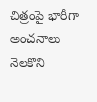చిత్రంపై భారీగా అంచనాలు నెలకొని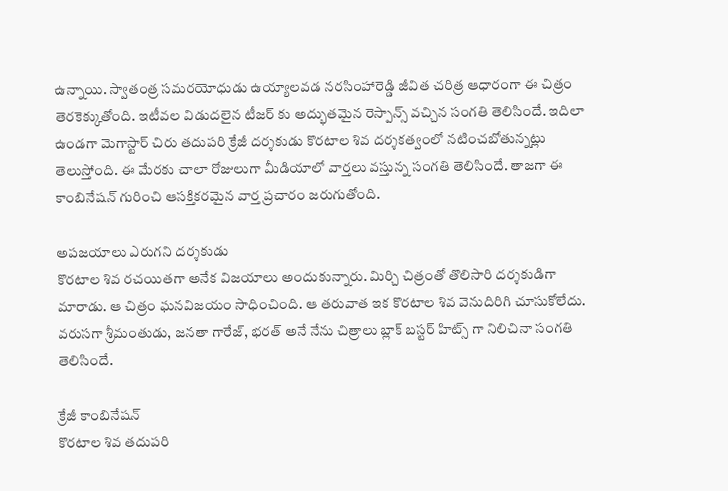ఉన్నాయి. స్వాతంత్ర సమరయోధుడు ఉయ్యాలవడ నరసింహారెడ్డి జీవిత చరిత్ర ఆధారంగా ఈ చిత్రం తెరకెక్కుతోంది. ఇటీవల విడుదలైన టీజర్ కు అద్భుతమైన రెస్పాన్స్ వచ్చిన సంగతి తెలిసిందే. ఇదిలా ఉండగా మెగాస్టార్ చిరు తదుపరి క్రేజీ దర్శకుడు కొరటాల శివ దర్శకత్వంలో నటించబోతున్నట్లు తెలుస్తోంది. ఈ మేరకు చాలా రోజులుగా మీడియాలో వార్తలు వస్తున్న సంగతి తెలిసిందే. తాజగా ఈ కాంబినేషన్ గురించి ఆసక్తికరమైన వార్త ప్రచారం జరుగుతోంది.

అపజయాలు ఎరుగని దర్శకుడు
కొరటాల శివ రచయితగా అనేక విజయాలు అందుకున్నారు. మిర్చి చిత్రంతో తొలిసారి దర్శకుడిగా మారాడు. ఆ చిత్రం ఘనవిజయం సాధించింది. ఆ తరువాత ఇక కొరటాల శివ వెనుదిరిగి చూసుకోలేదు. వరుసగా శ్రీమంతుడు, జనతా గారేజ్, భరత్ అనే నేను చిత్రాలు బ్లాక్ బస్టర్ హిట్స్ గా నిలిచినా సంగతి తెలిసిందే.

క్రేజీ కాంబినేషన్
కొరటాల శివ తదుపరి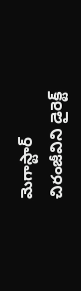మెగాస్టార్ చిరంజీవిని డైరెక్ట్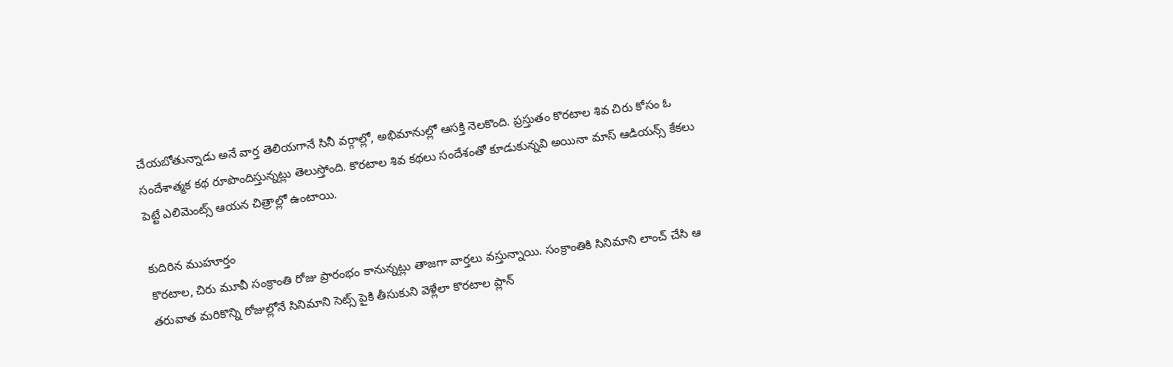చేయబోతున్నాడు అనే వార్త తెలియగానే సినీ వర్గాల్లో, అభిమానుల్లో ఆసక్తి నెలకొంది. ప్రస్తుతం కొరటాల శివ చిరు కోసం ఓ సందేశాత్మక కథ రూపొందిస్తున్నట్లు తెలుస్తోంది. కొరటాల శివ కథలు సందేశంతో కూడుకున్నవి అయినా మాస్ ఆడియన్స్ కేకలు పెట్టే ఎలిమెంట్స్ ఆయన చిత్రాల్లో ఉంటాయి.

కుదిరిన ముహూర్తం
కొరటాల, చిరు మూవీ సంక్రాంతి రోజు ప్రారంభం కానున్నట్లు తాజగా వార్తలు వస్తున్నాయి. సంక్రాంతికి సినిమాని లాంచ్ చేసి ఆ తరువాత మరికొన్ని రోజుల్లోనే సినిమాని సెట్స్ పైకి తీసుకుని వెళ్లేలా కొరటాల ప్లాన్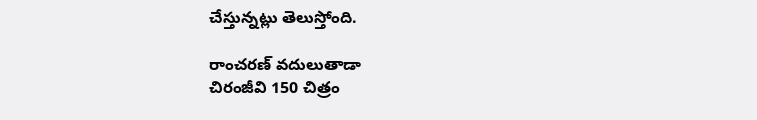చేస్తున్నట్లు తెలుస్తోంది.

రాంచరణ్ వదులుతాడా
చిరంజీవి 150 చిత్రం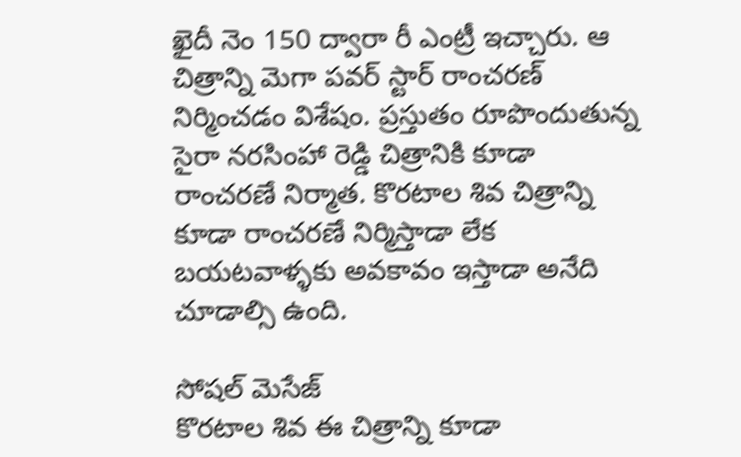ఖైదీ నెం 150 ద్వారా రీ ఎంట్రీ ఇచ్చారు. ఆ చిత్రాన్ని మెగా పవర్ స్టార్ రాంచరణ్ నిర్మించడం విశేషం. ప్రస్తుతం రూపొందుతున్న సైరా నరసింహా రెడ్డి చిత్రానికి కూడా రాంచరణే నిర్మాత. కొరటాల శివ చిత్రాన్ని కూడా రాంచరణే నిర్మిస్తాడా లేక బయటవాళ్ళకు అవకావం ఇస్తాడా అనేది చూడాల్సి ఉంది.

సోషల్ మెసేజ్
కొరటాల శివ ఈ చిత్రాన్ని కూడా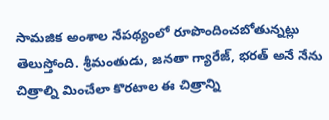సామజిక అంశాల నేపథ్యంలో రూపొందించబోతున్నట్లు తెలుస్తోంది. శ్రీమంతుడు, జనతా గ్యారేజ్, భరత్ అనే నేను చిత్రాల్ని మించేలా కొరటాల ఈ చిత్రాన్ని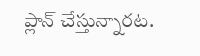ప్లాన్ చేస్తున్నారట.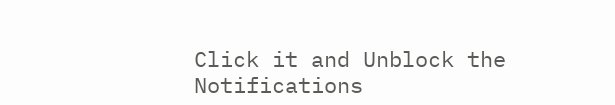Click it and Unblock the Notifications